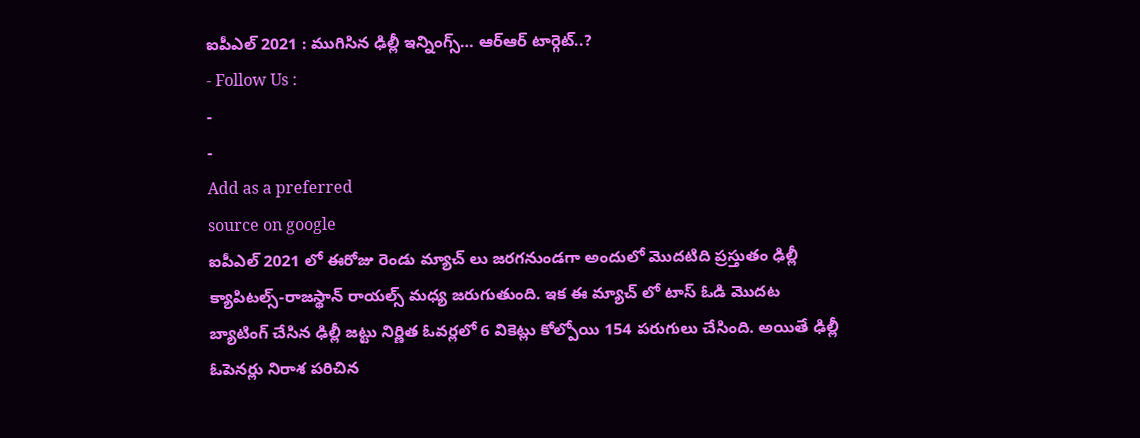ఐపీఎల్ 2021 : ముగిసిన ఢిల్లీ ఇన్నింగ్స్… ఆర్ఆర్ టార్గెట్..?
- Follow Us :
-
-
Add as a preferred
source on google
ఐపీఎల్ 2021 లో ఈరోజు రెండు మ్యాచ్ లు జరగనుండగా అందులో మొదటిది ప్రస్తుతం ఢిల్లీ క్యాపిటల్స్-రాజస్థాన్ రాయల్స్ మధ్య జరుగుతుంది. ఇక ఈ మ్యాచ్ లో టాస్ ఓడి మొదట బ్యాటింగ్ చేసిన ఢిల్లీ జట్టు నిర్ణిత ఓవర్లలో 6 వికెట్లు కోల్పోయి 154 పరుగులు చేసింది. అయితే ఢిల్లీ ఓపెనర్లు నిరాశ పరిచిన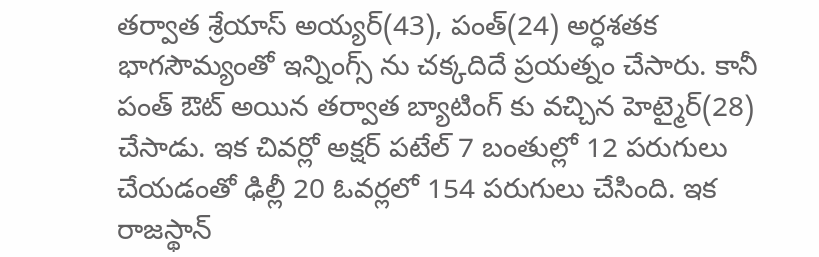తర్వాత శ్రేయాస్ అయ్యర్(43), పంత్(24) అర్ధశతక భాగసౌమ్యంతో ఇన్నింగ్స్ ను చక్కదిదే ప్రయత్నం చేసారు. కానీ పంత్ ఔట్ అయిన తర్వాత బ్యాటింగ్ కు వచ్చిన హెట్మైర్(28) చేసాడు. ఇక చివర్లో అక్షర్ పటేల్ 7 బంతుల్లో 12 పరుగులు చేయడంతో ఢిల్లీ 20 ఓవర్లలో 154 పరుగులు చేసింది. ఇక రాజస్థాన్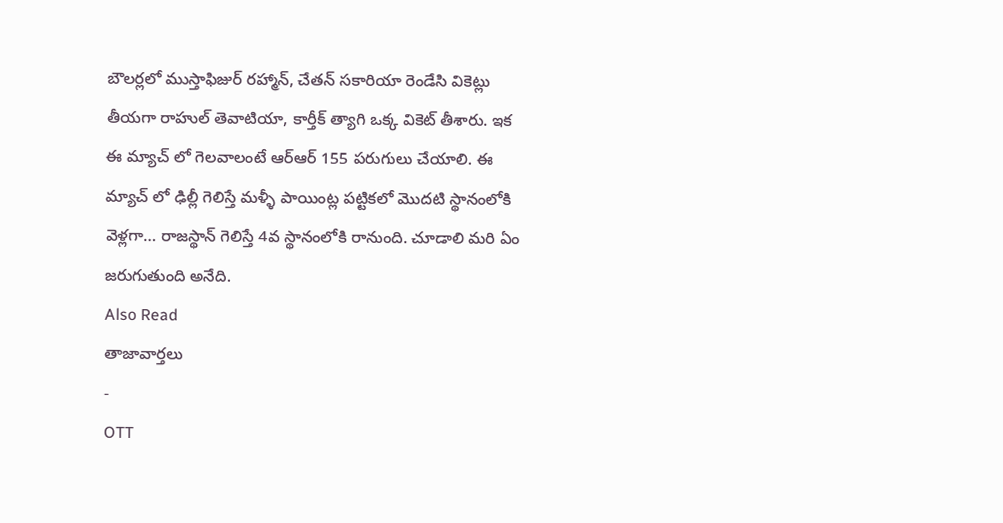బౌలర్లలో ముస్తాఫిజుర్ రహ్మాన్, చేతన్ సకారియా రెండేసి వికెట్లు తీయగా రాహుల్ తెవాటియా, కార్తీక్ త్యాగి ఒక్క వికెట్ తీశారు. ఇక ఈ మ్యాచ్ లో గెలవాలంటే ఆర్ఆర్ 155 పరుగులు చేయాలి. ఈ మ్యాచ్ లో ఢిల్లీ గెలిస్తే మళ్ళీ పాయింట్ల పట్టికలో మొదటి స్థానంలోకి వెళ్లగా… రాజస్థాన్ గెలిస్తే 4వ స్థానంలోకి రానుంది. చూడాలి మరి ఏం జరుగుతుంది అనేది.
Also Read
తాజావార్తలు
-
OTT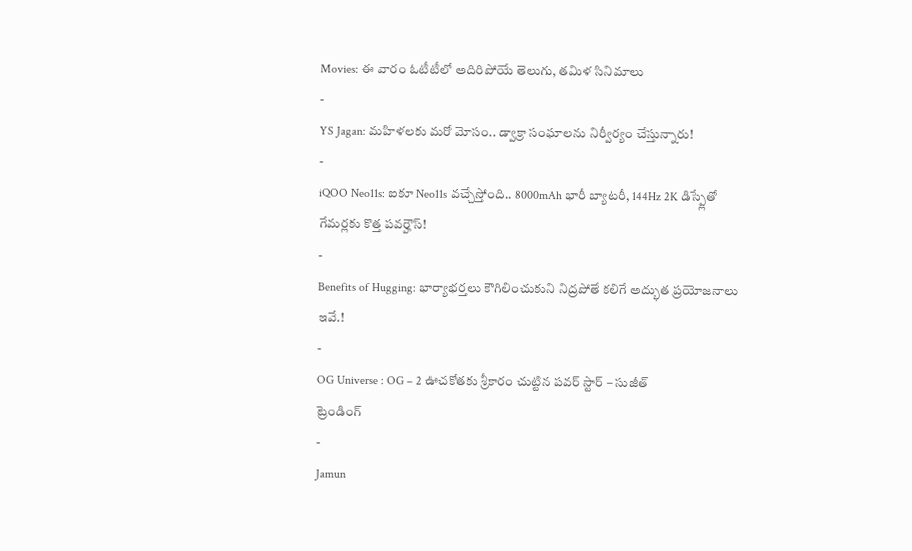Movies: ఈ వారం ఓటీటీలో అదిరిపోయే తెలుగు, తమిళ సినిమాలు
-
YS Jagan: మహిళలకు మరో మోసం.. డ్వాక్రా సంఘాలను నిర్వీర్యం చేస్తున్నారు!
-
iQOO Neo11s: ఐకూ Neo11s వచ్చేస్తోంది.. 8000mAh భారీ బ్యాటరీ, 144Hz 2K డిస్ప్లేతో గేమర్లకు కొత్త పవర్హౌస్!
-
Benefits of Hugging: భార్యాభర్తలు కౌగిలించుకుని నిద్రపోతే కలిగే అద్భుత ప్రయోజనాలు ఇవే.!
-
OG Universe : OG – 2 ఊచకోతకు శ్రీకారం చుట్టిన పవర్ స్టార్ – సుజీత్
ట్రెండింగ్
-
Jamun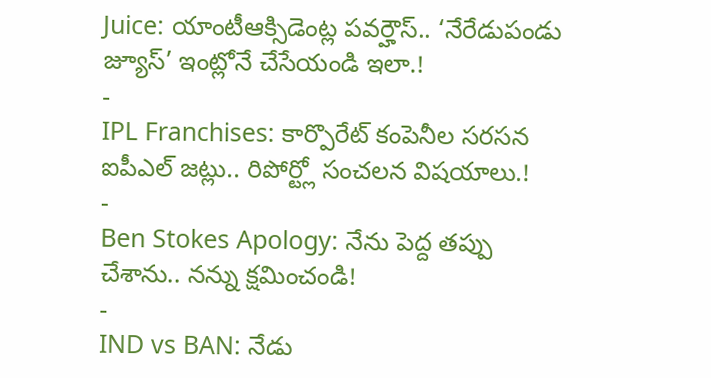Juice: యాంటీఆక్సిడెంట్ల పవర్హౌస్.. ‘నేరేడుపండు జ్యూస్’ ఇంట్లోనే చేసేయండి ఇలా.!
-
IPL Franchises: కార్పొరేట్ కంపెనీల సరసన ఐపీఎల్ జట్లు.. రిపోర్ట్లో సంచలన విషయాలు.!
-
Ben Stokes Apology: నేను పెద్ద తప్పు చేశాను.. నన్ను క్షమించండి!
-
IND vs BAN: నేడు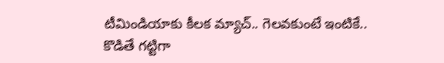టీమిండియాకు కీలక మ్యాచ్.. గెలవకుంటే ఇంటికే.. కొడితే గట్టిగా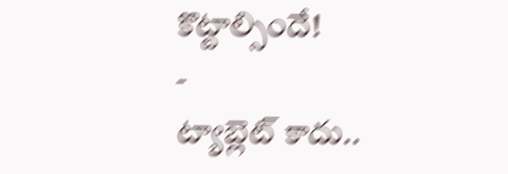కొట్టాల్సిందే!
-
ట్యాబ్లెట్ కాదు..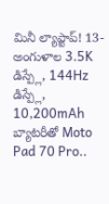మినీ ల్యాప్టాప్! 13-అంగుళాల 3.5K డిస్ప్లే, 144Hz డిస్ప్లే, 10,200mAh బ్యాటరీతో Moto Pad 70 Pro..